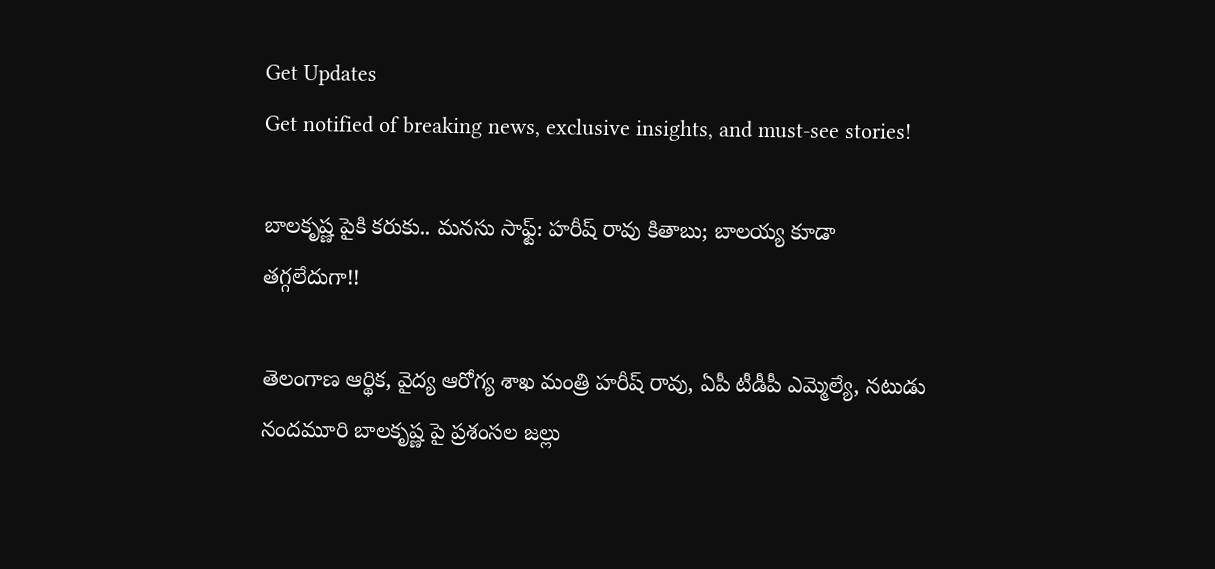Get Updates
Get notified of breaking news, exclusive insights, and must-see stories!

బాలకృష్ణ పైకి కరుకు.. మనసు సాఫ్ట్: హరీష్ రావు కితాబు; బాలయ్య కూడా తగ్గలేదుగా!!

తెలంగాణ ఆర్థిక, వైద్య ఆరోగ్య శాఖ మంత్రి హరీష్ రావు, ఏపీ టీడీపీ ఎమ్మెల్యే, నటుడు నందమూరి బాలకృష్ణ పై ప్రశంసల జల్లు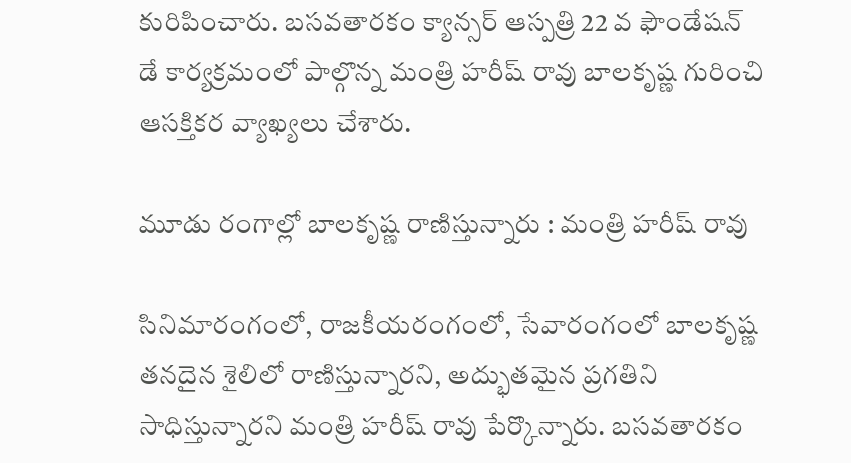కురిపించారు. బసవతారకం క్యాన్సర్ ఆస్పత్రి 22 వ ఫౌండేషన్ డే కార్యక్రమంలో పాల్గొన్న మంత్రి హరీష్ రావు బాలకృష్ణ గురించి ఆసక్తికర వ్యాఖ్యలు చేశారు.

మూడు రంగాల్లో బాలకృష్ణ రాణిస్తున్నారు : మంత్రి హరీష్ రావు

సినిమారంగంలో, రాజకీయరంగంలో, సేవారంగంలో బాలకృష్ణ తనదైన శైలిలో రాణిస్తున్నారని, అద్భుతమైన ప్రగతిని సాధిస్తున్నారని మంత్రి హరీష్ రావు పేర్కొన్నారు. బసవతారకం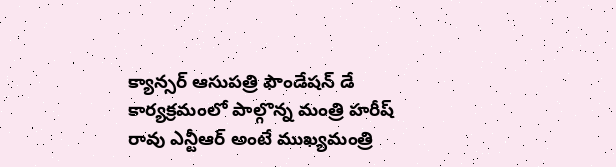క్యాన్సర్ ఆసుపత్రి ఫౌండేషన్ డే కార్యక్రమంలో పాల్గొన్న మంత్రి హరీష్ రావు ఎన్టీఆర్ అంటే ముఖ్యమంత్రి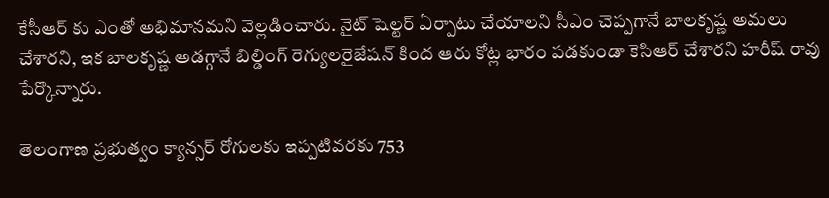కేసీఆర్ కు ఎంతో అభిమానమని వెల్లడించారు. నైట్ షెల్టర్ ఏర్పాటు చేయాలని సీఎం చెప్పగానే బాలకృష్ణ అమలు చేశారని, ఇక బాలకృష్ణ అడగ్గానే బిల్డింగ్ రెగ్యులరైజేషన్ కింద ఆరు కోట్ల భారం పడకుండా కెసిఆర్ చేశారని హరీష్ రావు పేర్కొన్నారు.

తెలంగాణ ప్రభుత్వం క్యాన్సర్ రోగులకు ఇప్పటివరకు 753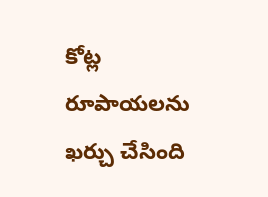కోట్ల రూపాయలను ఖర్చు చేసింది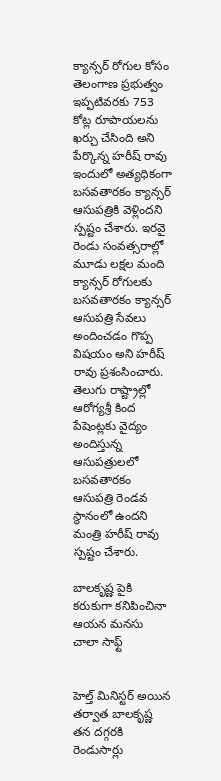క్యాన్సర్ రోగుల కోసం తెలంగాణ ప్రభుత్వం ఇప్పటివరకు 753 కోట్ల రూపాయలను ఖర్చు చేసింది అని పేర్కొన్న హరీష్ రావు ఇందులో అత్యధికంగా బసవతారకం క్యాన్సర్ ఆసుపత్రికి వెళ్లిందని స్పష్టం చేశారు. ఇరవై రెండు సంవత్సరాల్లో మూడు లక్షల మంది క్యాన్సర్ రోగులకు బసవతారకం క్యాన్సర్ ఆసుపత్రి సేవలు అందించడం గొప్ప విషయం అని హరీష్ రావు ప్రశంసించారు. తెలుగు రాష్ట్రాల్లో ఆరోగ్యశ్రీ కింద పేషెంట్లకు వైద్యం అందిస్తున్న ఆసుపత్రులలో బసవతారకం ఆసుపత్రి రెండవ స్థానంలో ఉందని మంత్రి హరీష్ రావు స్పష్టం చేశారు.

బాలకృష్ణ పైకి కరుకుగా కనిపించినా ఆయన మనసు చాలా సాఫ్ట్


హెల్త్ మినిస్టర్ అయిన తర్వాత బాలకృష్ణ తన దగ్గరకి రెండుసార్లు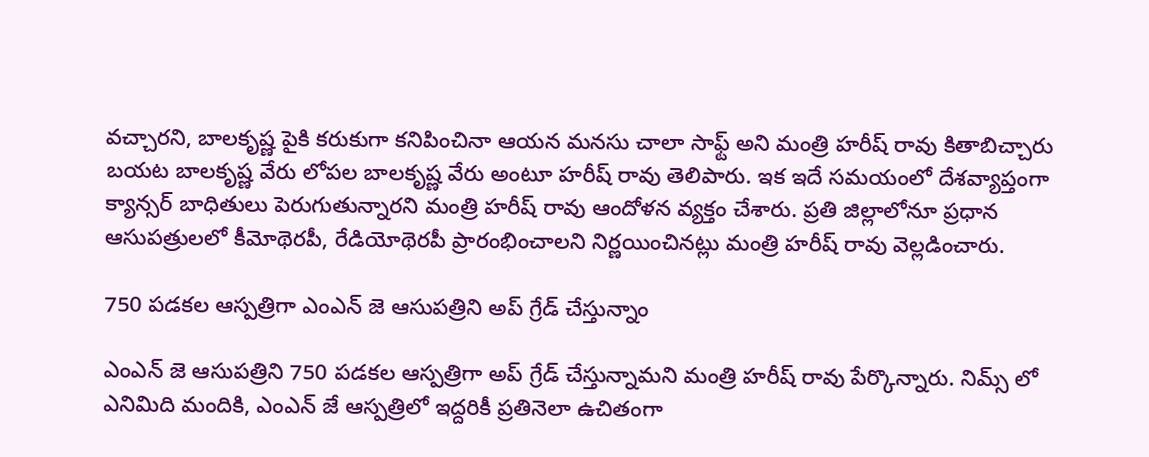వచ్చారని, బాలకృష్ణ పైకి కరుకుగా కనిపించినా ఆయన మనసు చాలా సాఫ్ట్ అని మంత్రి హరీష్ రావు కితాబిచ్చారు బయట బాలకృష్ణ వేరు లోపల బాలకృష్ణ వేరు అంటూ హరీష్ రావు తెలిపారు. ఇక ఇదే సమయంలో దేశవ్యాప్తంగా క్యాన్సర్ బాధితులు పెరుగుతున్నారని మంత్రి హరీష్ రావు ఆందోళన వ్యక్తం చేశారు. ప్రతి జిల్లాలోనూ ప్రధాన ఆసుపత్రులలో కీమోథెరపీ, రేడియోథెరపీ ప్రారంభించాలని నిర్ణయించినట్లు మంత్రి హరీష్ రావు వెల్లడించారు.

750 పడకల ఆస్పత్రిగా ఎంఎన్ జె ఆసుపత్రిని అప్ గ్రేడ్ చేస్తున్నాం

ఎంఎన్ జె ఆసుపత్రిని 750 పడకల ఆస్పత్రిగా అప్ గ్రేడ్ చేస్తున్నామని మంత్రి హరీష్ రావు పేర్కొన్నారు. నిమ్స్ లో ఎనిమిది మందికి, ఎంఎన్ జే ఆస్పత్రిలో ఇద్దరికీ ప్రతినెలా ఉచితంగా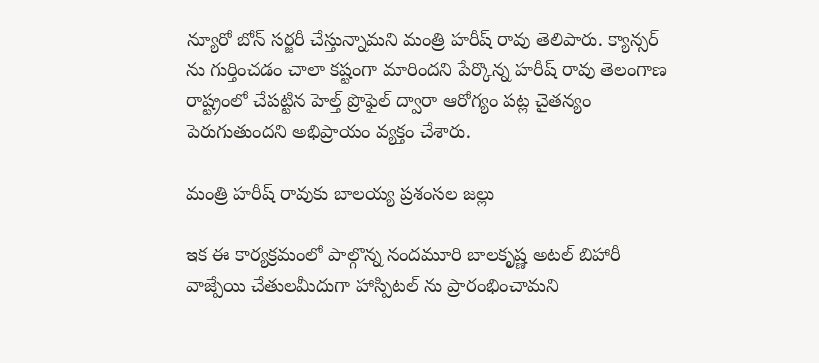న్యూరో బోన్ సర్జరీ చేస్తున్నామని మంత్రి హరీష్ రావు తెలిపారు. క్యాన్సర్ ను గుర్తించడం చాలా కష్టంగా మారిందని పేర్కొన్న హరీష్ రావు తెలంగాణ రాష్ట్రంలో చేపట్టిన హెల్త్ ప్రొఫైల్ ద్వారా ఆరోగ్యం పట్ల చైతన్యం పెరుగుతుందని అభిప్రాయం వ్యక్తం చేశారు.

మంత్రి హరీష్ రావుకు బాలయ్య ప్రశంసల జల్లు

ఇక ఈ కార్యక్రమంలో పాల్గొన్న నందమూరి బాలకృష్ణ అటల్ బిహారీ వాజ్పేయి చేతులమీదుగా హాస్పిటల్ ను ప్రారంభించామని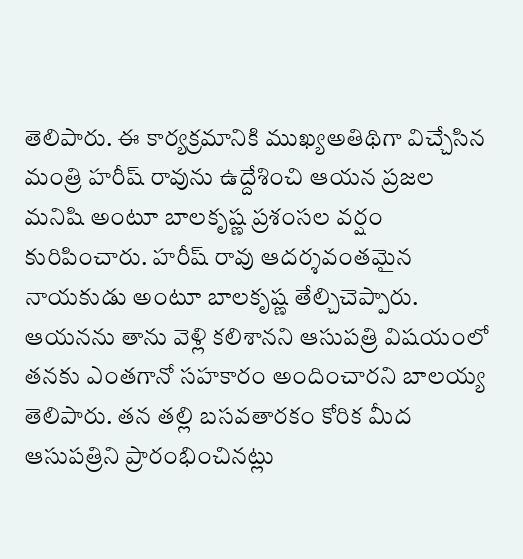తెలిపారు. ఈ కార్యక్రమానికి ముఖ్యఅతిథిగా విచ్చేసిన మంత్రి హరీష్ రావును ఉద్దేశించి ఆయన ప్రజల మనిషి అంటూ బాలకృష్ణ ప్రశంసల వర్షం కురిపించారు. హరీష్ రావు ఆదర్శవంతమైన నాయకుడు అంటూ బాలకృష్ణ తేల్చిచెప్పారు. ఆయనను తాను వెళ్లి కలిశానని ఆసుపత్రి విషయంలో తనకు ఎంతగానో సహకారం అందించారని బాలయ్య తెలిపారు. తన తల్లి బసవతారకం కోరిక మీద ఆసుపత్రిని ప్రారంభించినట్లు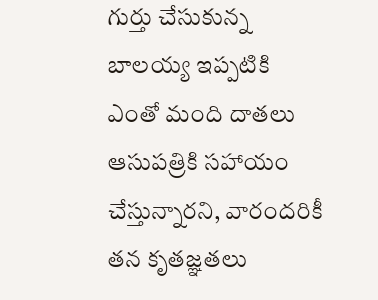గుర్తు చేసుకున్న బాలయ్య ఇప్పటికి ఎంతో మంది దాతలు ఆసుపత్రికి సహాయం చేస్తున్నారని, వారందరికీ తన కృతజ్ఞతలు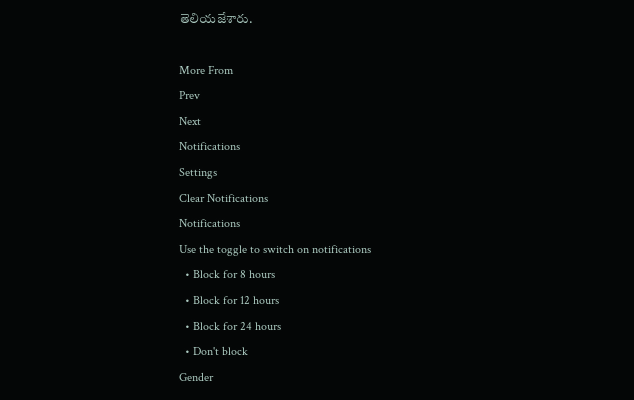తెలియజేశారు.

More From
Prev
Next
Notifications
Settings
Clear Notifications
Notifications
Use the toggle to switch on notifications
  • Block for 8 hours
  • Block for 12 hours
  • Block for 24 hours
  • Don't block
Gender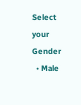Select your Gender
  • Male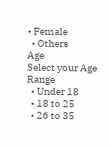• Female
  • Others
Age
Select your Age Range
  • Under 18
  • 18 to 25
  • 26 to 35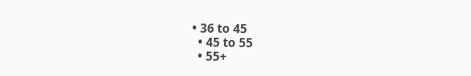• 36 to 45
  • 45 to 55
  • 55+